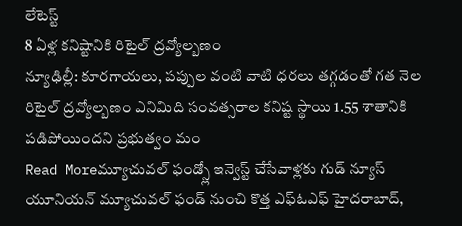లేటెస్ట్
8 ఏళ్ల కనిష్టానికి రిటైల్ ద్రవ్యోల్బణం
న్యూఢిల్లీ: కూరగాయలు, పప్పుల వంటి వాటి ధరలు తగ్గడంతో గత నెల రిటైల్ ద్రవ్యోల్బణం ఎనిమిది సంవత్సరాల కనిష్ట స్థాయి 1.55 శాతానికి పడిపోయిందని ప్రభుత్వం మం
Read Moreమ్యూచువల్ ఫండ్స్లో ఇన్వెస్ట్ చేసేవాళ్లకు గుడ్ న్యూస్
యూనియన్ మ్యూచువల్ ఫండ్ నుంచి కొత్త ఎఫ్ఓఎఫ్ హైదరాబాద్,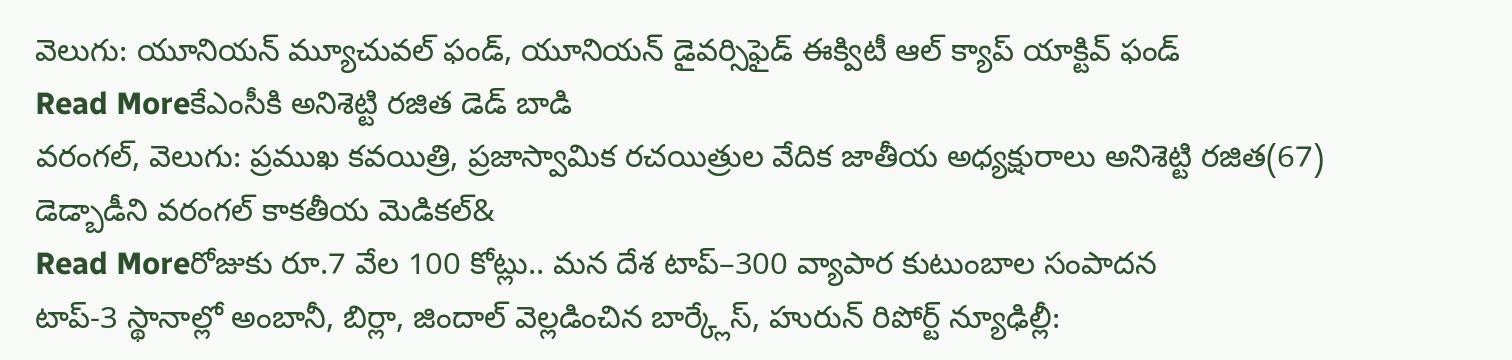వెలుగు: యూనియన్ మ్యూచువల్ ఫండ్, యూనియన్ డైవర్సిఫైడ్ ఈక్విటీ ఆల్ క్యాప్ యాక్టివ్ ఫండ్
Read Moreకేఎంసీకి అనిశెట్టి రజిత డెడ్ బాడి
వరంగల్, వెలుగు: ప్రముఖ కవయిత్రి, ప్రజాస్వామిక రచయిత్రుల వేదిక జాతీయ అధ్యక్షురాలు అనిశెట్టి రజిత(67) డెడ్బాడీని వరంగల్ కాకతీయ మెడికల్&
Read Moreరోజుకు రూ.7 వేల 100 కోట్లు.. మన దేశ టాప్–300 వ్యాపార కుటుంబాల సంపాదన
టాప్-3 స్థానాల్లో అంబానీ, బిర్లా, జిందాల్ వెల్లడించిన బార్క్లేస్, హురున్ రిపోర్ట్ న్యూఢిల్లీ: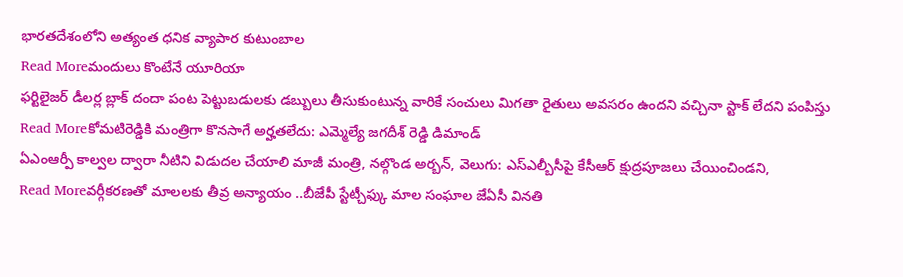భారతదేశంలోని అత్యంత ధనిక వ్యాపార కుటుంబాల
Read Moreమందులు కొంటేనే యూరియా
ఫర్టిలైజర్ డీలర్ల బ్లాక్ దందా పంట పెట్టుబడులకు డబ్బులు తీసుకుంటున్న వారికే సంచులు మిగతా రైతులు అవసరం ఉందని వచ్చినా స్టాక్ లేదని పంపిస్తు
Read Moreకోమటిరెడ్డికి మంత్రిగా కొనసాగే అర్హతలేదు: ఎమ్మెల్యే జగదీశ్ రెడ్డి డిమాండ్
ఏఎంఆర్పీ కాల్వల ద్వారా నీటిని విడుదల చేయాలి మాజీ మంత్రి, నల్గొండ అర్బన్, వెలుగు: ఎస్ఎల్బీసీపై కేసీఆర్ క్షుద్రపూజలు చేయించిండని,
Read Moreవర్గీకరణతో మాలలకు తీవ్ర అన్యాయం ..బీజేపీ స్టేట్చీఫ్కు మాల సంఘాల జేఏసీ వినతి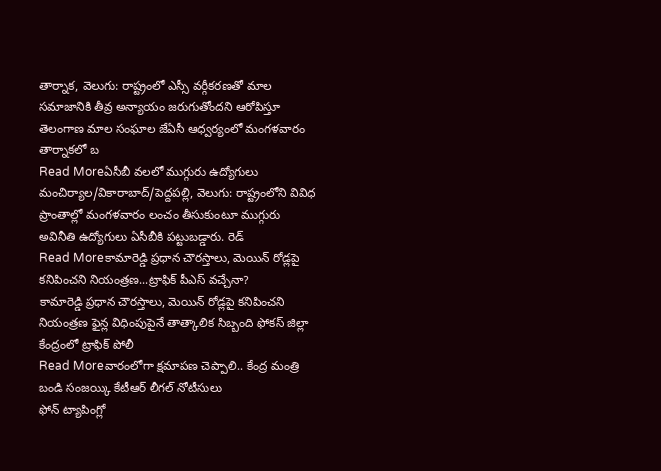తార్నాక, వెలుగు: రాష్ట్రంలో ఎస్సీ వర్గీకరణతో మాల సమాజానికి తీవ్ర అన్యాయం జరుగుతోందని ఆరోపిస్తూ తెలంగాణ మాల సంఘాల జేఏసీ ఆధ్వర్యంలో మంగళవారం తార్నాకలో బ
Read Moreఏసీబీ వలలో ముగ్గురు ఉద్యోగులు
మంచిర్యాల/వికారాబాద్/పెద్దపల్లి, వెలుగు: రాష్ట్రంలోని వివిధ ప్రాంతాల్లో మంగళవారం లంచం తీసుకుంటూ ముగ్గురు అవినీతి ఉద్యోగులు ఏసీబీకి పట్టుబడ్డారు. రెడ్
Read Moreకామారెడ్డి ప్రధాన చౌరస్తాలు, మెయిన్ రోడ్లపై కనిపించని నియంత్రణ...ట్రాఫిక్ పీఎస్ వచ్చేనా?
కామారెడ్డి ప్రధాన చౌరస్తాలు, మెయిన్ రోడ్లపై కనిపించని నియంత్రణ ఫైన్ల విధింపుపైనే తాత్కాలిక సిబ్బంది ఫోకస్ జిల్లా కేంద్రంలో ట్రాఫిక్ పోలీ
Read Moreవారంలోగా క్షమాపణ చెప్పాలి.. కేంద్ర మంత్రి బండి సంజయ్కి కేటీఆర్ లీగల్ నోటీసులు
ఫోన్ ట్యాపింగ్లో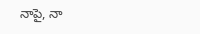నాపై, నా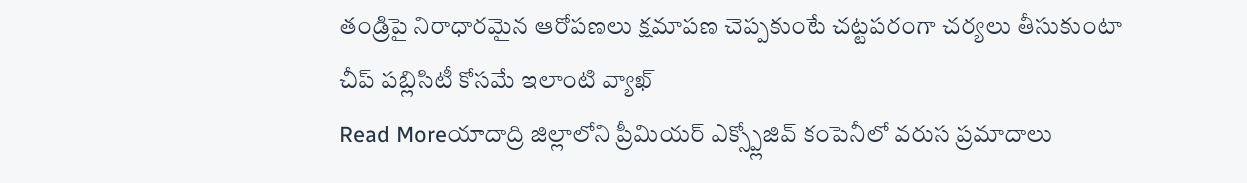తండ్రిపై నిరాధారమైన ఆరోపణలు క్షమాపణ చెప్పకుంటే చట్టపరంగా చర్యలు తీసుకుంటా చీప్ పబ్లిసిటీ కోసమే ఇలాంటి వ్యాఖ్
Read Moreయాదాద్రి జిల్లాలోని ప్రీమియర్ ఎక్స్ప్లోజివ్ కంపెనీలో వరుస ప్రమాదాలు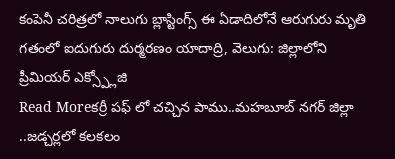కంపెనీ చరిత్రలో నాలుగు బ్లాస్టింగ్స్ ఈ ఏడాదిలోనే ఆరుగురు మృతి గతంలో ఐదుగురు దుర్మరణం యాదాద్రి, వెలుగు: జిల్లాలోని ప్రీమియర్ ఎక్స్ప్లోజి
Read Moreకర్రీ పఫ్ లో చచ్చిన పాము..మహబూబ్ నగర్ జిల్లా ..జడ్చర్లలో కలకలం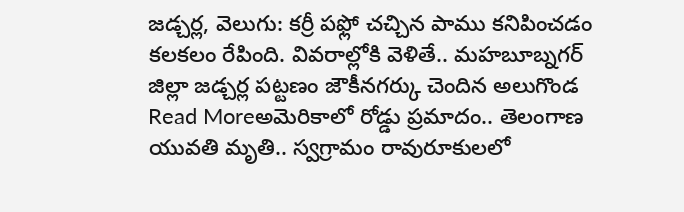జడ్చర్ల, వెలుగు: కర్రీ పఫ్లో చచ్చిన పాము కనిపించడం కలకలం రేపింది. వివరాల్లోకి వెళితే.. మహబూబ్నగర్ జిల్లా జడ్చర్ల పట్టణం జౌకీనగర్కు చెందిన అలుగొండ
Read Moreఅమెరికాలో రోడ్డు ప్రమాదం.. తెలంగాణ యువతి మృతి.. స్వగ్రామం రావురూకులలో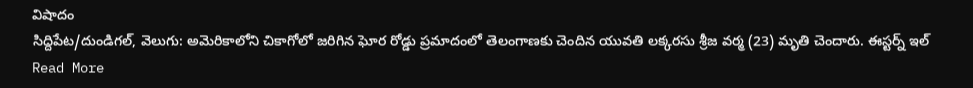విషాదం
సిద్దిపేట/దుండిగల్, వెలుగు: అమెరికాలోని చికాగోలో జరిగిన ఘోర రోడ్డు ప్రమాదంలో తెలంగాణకు చెందిన యువతి లక్కరసు శ్రీజ వర్మ (23) మృతి చెందారు. ఈస్టర్న్ ఇల్
Read More